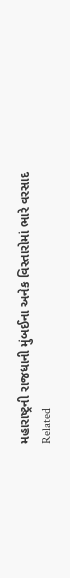મહારાષ્ટ્રની રાજધાની મુંબઈના અનેક વિસ્તારોમાં ભારે વરસાદ
Related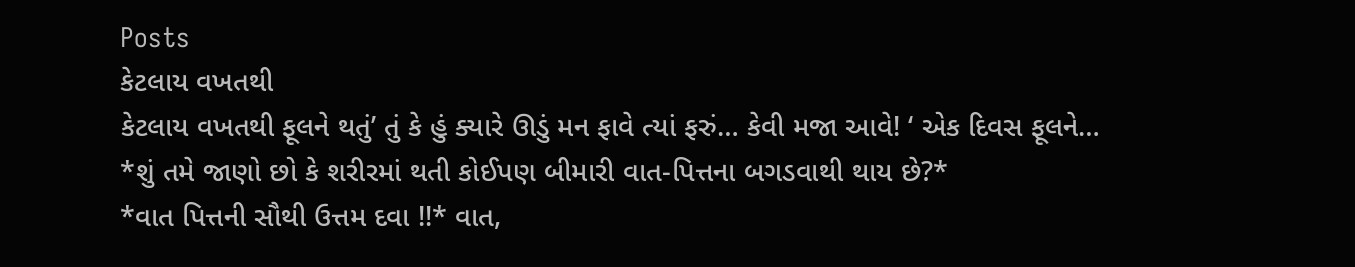Posts
કેટલાય વખતથી
કેટલાય વખતથી ફૂલને થતું’ તું કે હું ક્યારે ઊડું મન ફાવે ત્યાં ફરું… કેવી મજા આવે! ‘ એક દિવસ ફૂલને…
*શું તમે જાણો છો કે શરીરમાં થતી કોઈપણ બીમારી વાત-પિત્તના બગડવાથી થાય છે?*
*વાત પિત્તની સૌથી ઉત્તમ દવા !!* વાત,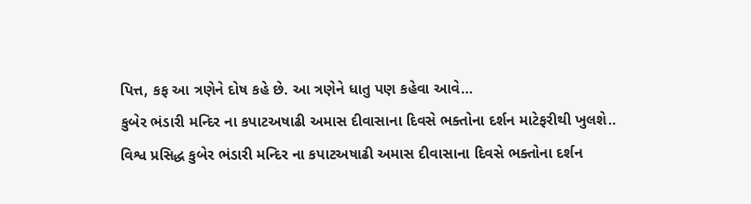પિત્ત, કફ આ ત્રણેને દોષ કહે છે. આ ત્રણેને ધાતુ પણ કહેવા આવે…
કુબેર ભંડારી મન્દિર ના કપાટઅષાઢી અમાસ દીવાસાના દિવસે ભક્તોના દર્શન માટેફરીથી ખુલશે..
વિશ્વ પ્રસિદ્ધ કુબેર ભંડારી મન્દિર ના કપાટઅષાઢી અમાસ દીવાસાના દિવસે ભક્તોના દર્શન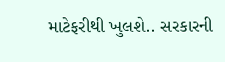માટેફરીથી ખુલશે.. સરકારની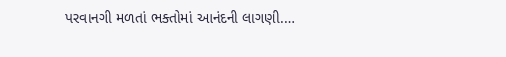પરવાનગી મળતાં ભક્તોમાં આનંદની લાગણી.…